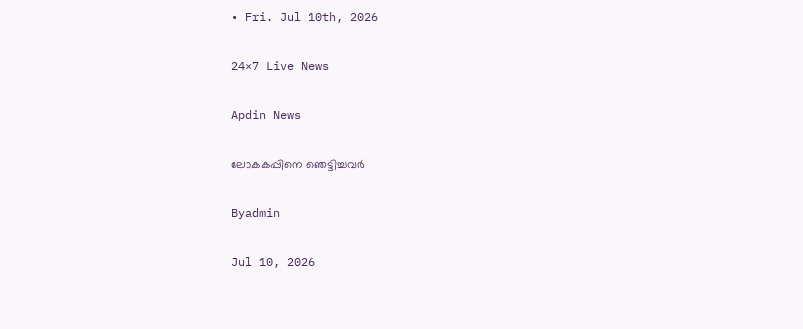• Fri. Jul 10th, 2026

24×7 Live News

Apdin News

ലോകകപ്പിനെ ഞെട്ടിച്ചവര്‍

Byadmin

Jul 10, 2026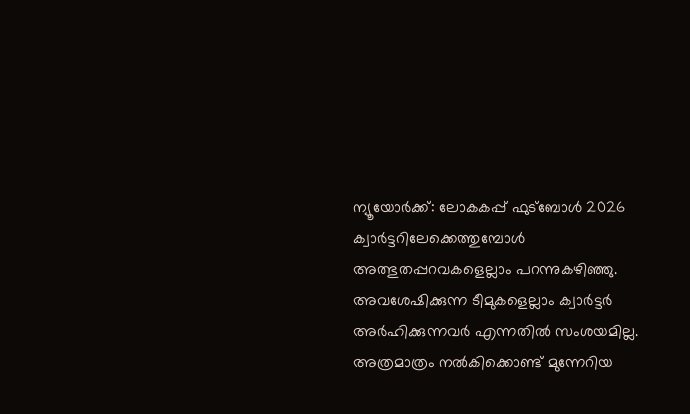ന്യൂയോര്‍ക്ക്: ലോകകപ്പ് ഫുട്ബോള്‍ 2026 ക്വാര്‍ട്ടറിലേക്കെത്തുമ്പോള്‍ അത്ഭുതപ്പറവകളെല്ലാം പറന്നുകഴിഞ്ഞു. അവശേഷിക്കുന്ന ടീമുകളെല്ലാം ക്വാര്‍ട്ടര്‍ അര്‍ഹിക്കുന്നവര്‍ എന്നതില്‍ സംശയമില്ല. അത്രമാത്രം നല്‍കിക്കൊണ്ട് മുന്നേറിയ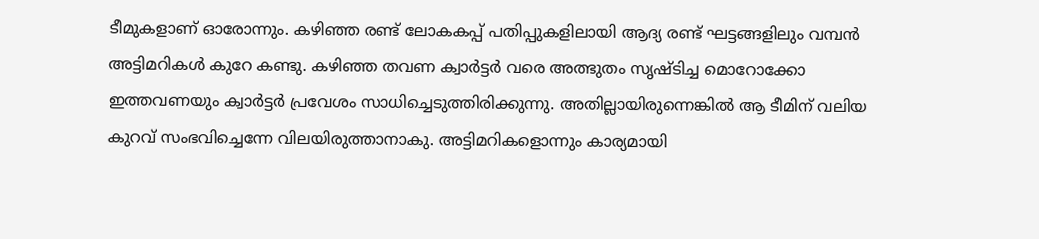ടീമുകളാണ് ഓരോന്നും. കഴിഞ്ഞ രണ്ട് ലോകകപ്പ് പതിപ്പുകളിലായി ആദ്യ രണ്ട് ഘട്ടങ്ങളിലും വമ്പന്‍ അട്ടിമറികള്‍ കുറേ കണ്ടു. കഴിഞ്ഞ തവണ ക്വാര്‍ട്ടര്‍ വരെ അത്ഭുതം സൃഷ്ടിച്ച മൊറോക്കോ ഇത്തവണയും ക്വാര്‍ട്ടര്‍ പ്രവേശം സാധിച്ചെടുത്തിരിക്കുന്നു. അതില്ലായിരുന്നെങ്കില്‍ ആ ടീമിന് വലിയ കുറവ് സംഭവിച്ചെന്നേ വിലയിരുത്താനാകു. അട്ടിമറികളൊന്നും കാര്യമായി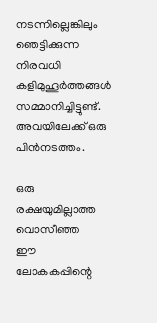നടന്നില്ലെങ്കിലും ഞെട്ടിക്കുന്ന നിരവധി കളിമുഹൂര്‍ത്തങ്ങള്‍ സമ്മാനിച്ചിട്ടുണ്ട്. അവയിലേക്ക് ഒരു പിന്‍നടത്തം.

ഒരു രക്ഷയുമില്ലാത്ത വൊസീഞ്ഞ
ഈ ലോകകപ്പിന്റെ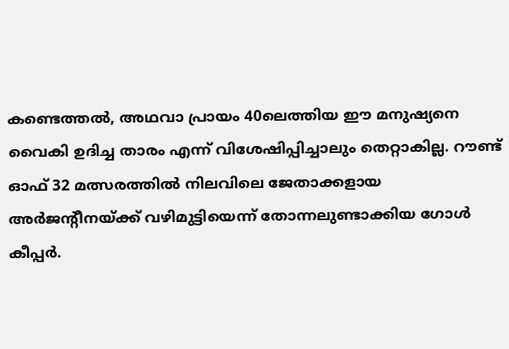കണ്ടെത്തല്‍, അഥവാ പ്രായം 40ലെത്തിയ ഈ മനുഷ്യനെ വൈകി ഉദിച്ച താരം എന്ന് വിശേഷിപ്പിച്ചാലും തെറ്റാകില്ല. റൗണ്ട് ഓഫ് 32 മത്സരത്തില്‍ നിലവിലെ ജേതാക്കളായ അര്‍ജന്റീനയ്‌ക്ക് വഴിമുട്ടിയെന്ന് തോന്നലുണ്ടാക്കിയ ഗോള്‍ കീപ്പര്‍.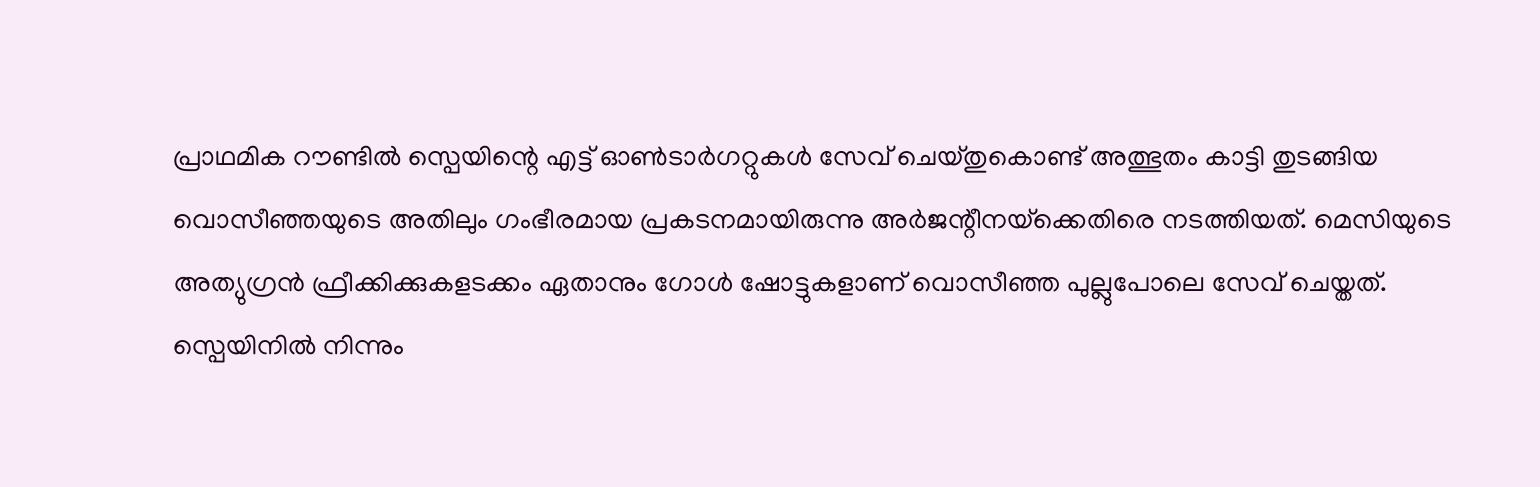പ്രാഥമിക റൗണ്ടില്‍ സ്പെയിന്റെ എട്ട് ഓണ്‍ടാര്‍ഗറ്റുകള്‍ സേവ് ചെയ്തുകൊണ്ട് അത്ഭുതം കാട്ടി തുടങ്ങിയ വൊസീഞ്ഞയുടെ അതിലും ഗംഭീരമായ പ്രകടനമായിരുന്നു അര്‍ജന്റീനയ്‌ക്കെതിരെ നടത്തിയത്. മെസിയുടെ അത്യുഗ്രന്‍ ഫ്രീക്കിക്കുകളടക്കം ഏതാനും ഗോള്‍ ഷോട്ടുകളാണ് വൊസീഞ്ഞ പുല്ലുപോലെ സേവ് ചെയ്തത്. സ്പെയിനില്‍ നിന്നും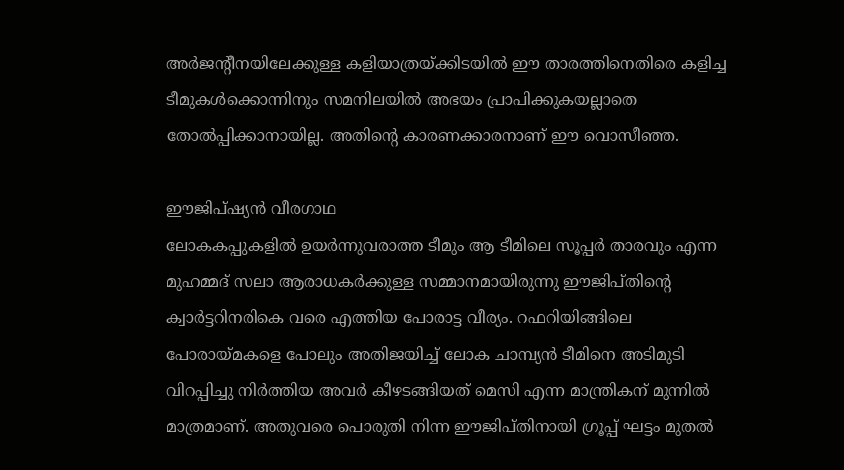അര്‍ജന്റീനയിലേക്കുള്ള കളിയാത്രയ്‌ക്കിടയില്‍ ഈ താരത്തിനെതിരെ കളിച്ച ടീമുകള്‍ക്കൊന്നിനും സമനിലയില്‍ അഭയം പ്രാപിക്കുകയല്ലാതെ തോല്‍പ്പിക്കാനായില്ല. അതിന്റെ കാരണക്കാരനാണ് ഈ വൊസീഞ്ഞ.

ഈജിപ്ഷ്യന്‍ വീരഗാഥ
ലോകകപ്പുകളില്‍ ഉയര്‍ന്നുവരാത്ത ടീമും ആ ടീമിലെ സൂപ്പര്‍ താരവും എന്ന മുഹമ്മദ് സലാ ആരാധകര്‍ക്കുള്ള സമ്മാനമായിരുന്നു ഈജിപ്തിന്റെ ക്വാര്‍ട്ടറിനരികെ വരെ എത്തിയ പോരാട്ട വീര്യം. റഫറിയിങ്ങിലെ പോരായ്‌മകളെ പോലും അതിജയിച്ച് ലോക ചാമ്പ്യന്‍ ടീമിനെ അടിമുടി വിറപ്പിച്ചു നിര്‍ത്തിയ അവര്‍ കീഴടങ്ങിയത് മെസി എന്ന മാന്ത്രികന് മുന്നില്‍ മാത്രമാണ്. അതുവരെ പൊരുതി നിന്ന ഈജിപ്തിനായി ഗ്രൂപ്പ് ഘട്ടം മുതല്‍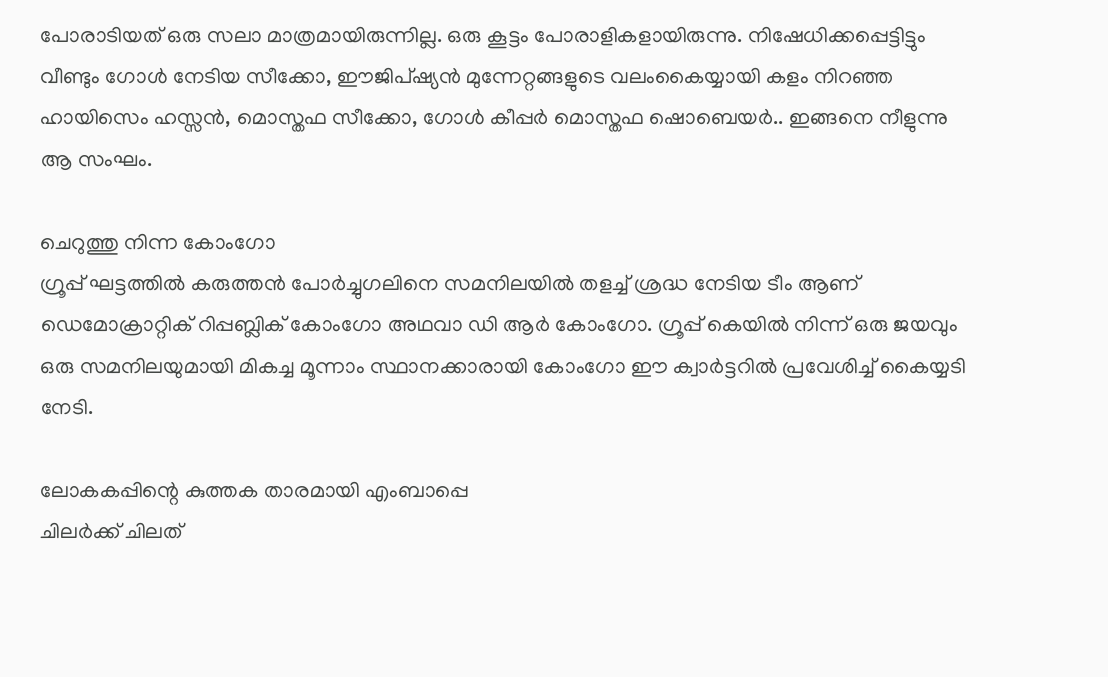പോരാടിയത് ഒരു സലാ മാത്രമായിരുന്നില്ല. ഒരു കൂട്ടം പോരാളികളായിരുന്നു. നിഷേധിക്കപ്പെട്ടിട്ടും വീണ്ടും ഗോള്‍ നേടിയ സീക്കോ, ഈജിപ്ഷ്യന്‍ മുന്നേറ്റങ്ങളുടെ വലംകൈയ്യായി കളം നിറഞ്ഞ ഹായിസെം ഹസ്സന്‍, മൊസ്തഫ സീക്കോ, ഗോള്‍ കീപ്പര്‍ മൊസ്തഫ ഷൊബെയര്‍.. ഇങ്ങനെ നീളുന്നു ആ സംഘം.

ചെറുത്തു നിന്ന കോംഗോ
ഗ്രൂപ്പ് ഘട്ടത്തില്‍ കരുത്തന്‍ പോര്‍ച്ചുഗലിനെ സമനിലയില്‍ തളച്ച് ശ്രദ്ധ നേടിയ ടീം ആണ് ഡെമോക്രാറ്റിക് റിപ്പബ്ലിക് കോംഗോ അഥവാ ഡി ആര്‍ കോംഗോ. ഗ്രൂപ്പ് കെയില്‍ നിന്ന് ഒരു ജയവും ഒരു സമനിലയുമായി മികച്ച മൂന്നാം സ്ഥാനക്കാരായി കോംഗോ ഈ ക്വാര്‍ട്ടറില്‍ പ്രവേശിച്ച് കൈയ്യടി നേടി.

ലോകകപ്പിന്റെ കുത്തക താരമായി എംബാപ്പെ
ചിലര്‍ക്ക് ചിലത്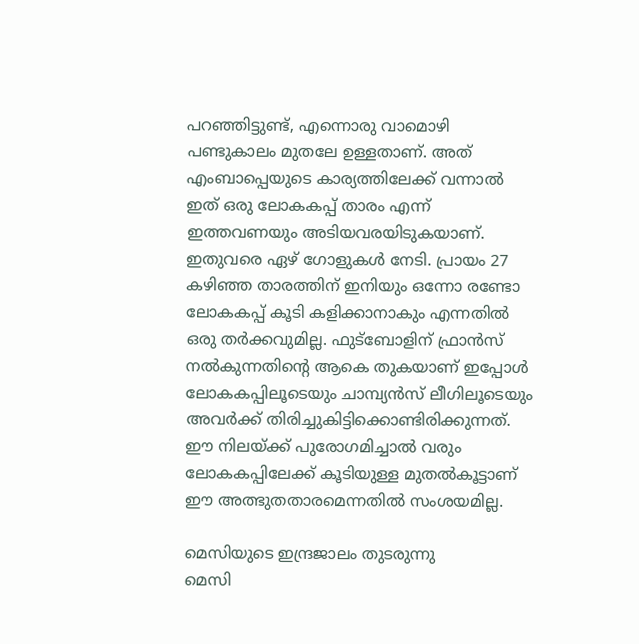പറഞ്ഞിട്ടുണ്ട്, എന്നൊരു വാമൊഴി പണ്ടുകാലം മുതലേ ഉള്ളതാണ്. അത് എംബാപ്പെയുടെ കാര്യത്തിലേക്ക് വന്നാല്‍ ഇത് ഒരു ലോകകപ്പ് താരം എന്ന് ഇത്തവണയും അടിയവരയിടുകയാണ്. ഇതുവരെ ഏഴ് ഗോളുകള്‍ നേടി. പ്രായം 27 കഴിഞ്ഞ താരത്തിന് ഇനിയും ഒന്നോ രണ്ടോ ലോകകപ്പ് കൂടി കളിക്കാനാകും എന്നതില്‍ ഒരു തര്‍ക്കവുമില്ല. ഫുട്ബോളിന് ഫ്രാന്‍സ് നല്‍കുന്നതിന്റെ ആകെ തുകയാണ് ഇപ്പോള്‍ ലോകകപ്പിലൂടെയും ചാമ്പ്യന്‍സ് ലീഗിലൂടെയും അവര്‍ക്ക് തിരിച്ചുകിട്ടിക്കൊണ്ടിരിക്കുന്നത്. ഈ നിലയ്‌ക്ക് പുരോഗമിച്ചാല്‍ വരും ലോകകപ്പിലേക്ക് കൂടിയുള്ള മുതല്‍കൂട്ടാണ് ഈ അത്ഭുതതാരമെന്നതില്‍ സംശയമില്ല.

മെസിയുടെ ഇന്ദ്രജാലം തുടരുന്നു
മെസി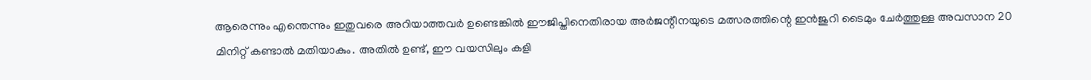ആരെന്നും എന്തെന്നും ഇതുവരെ അറിയാത്തവര്‍ ഉണ്ടെങ്കില്‍ ഈജിപ്തിനെതിരായ അര്‍ജന്റീനയുടെ മത്സരത്തിന്റെ ഇന്‍ജുറി ടൈമും ചേര്‍ത്തുള്ള അവസാന 20 മിനിറ്റ് കണ്ടാല്‍ മതിയാകും. അതില്‍ ഉണ്ട്, ഈ വയസിലും കളി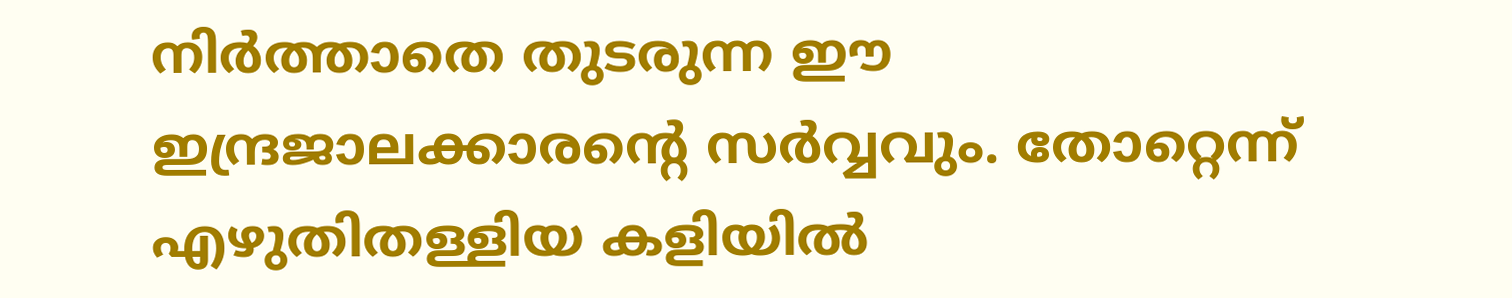നിര്‍ത്താതെ തുടരുന്ന ഈ ഇന്ദ്രജാലക്കാരന്റെ സര്‍വ്വവും. തോറ്റെന്ന് എഴുതിതള്ളിയ കളിയില്‍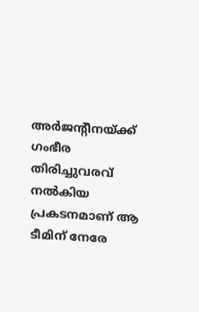അര്‍ജന്റീനയ്‌ക്ക് ഗംഭീര തിരിച്ചുവരവ് നല്‍കിയ പ്രകടനമാണ് ആ ടീമിന് നേരേ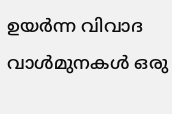ഉയര്‍ന്ന വിവാദ വാള്‍മുനകള്‍ ഒരു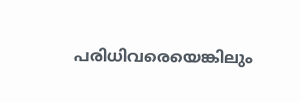പരിധിവരെയെങ്കിലും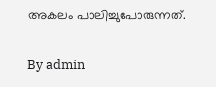അകലം പാലിച്ചുപോരുന്നത്.

By admin